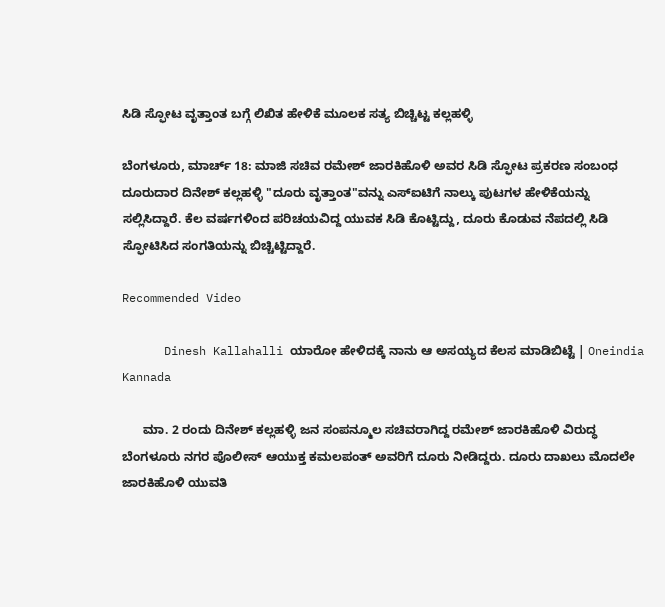ಸಿಡಿ ಸ್ಫೋಟ ವೃತ್ತಾಂತ ಬಗ್ಗೆ ಲಿಖಿತ ಹೇಳಿಕೆ ಮೂಲಕ ಸತ್ಯ ಬಿಚ್ಚಿಟ್ಟ ಕಲ್ಲಹಳ್ಳಿ

ಬೆಂಗಳೂರು, ಮಾರ್ಚ್ 18: ಮಾಜಿ ಸಚಿವ ರಮೇಶ್ ಜಾರಕಿಹೊಳಿ ಅವರ ಸಿಡಿ ಸ್ಫೋಟ ಪ್ರಕರಣ ಸಂಬಂಧ ದೂರುದಾರ ದಿನೇಶ್ ಕಲ್ಲಹಳ್ಳಿ "ದೂರು ವೃತ್ತಾಂತ"ವನ್ನು ಎಸ್ಐಟಿಗೆ ನಾಲ್ಕು ಪುಟಗಳ ಹೇಳಿಕೆಯನ್ನು ಸಲ್ಲಿಸಿದ್ದಾರೆ. ಕೆಲ ವರ್ಷಗಳಿಂದ ಪರಿಚಯವಿದ್ದ ಯುವಕ ಸಿಡಿ ಕೊಟ್ಟಿದ್ದು, ದೂರು ಕೊಡುವ ನೆಪದಲ್ಲಿ ಸಿಡಿ ಸ್ಫೋಟಿಸಿದ ಸಂಗತಿಯನ್ನು ಬಿಚ್ಚಿಟ್ಟಿದ್ದಾರೆ.

Recommended Video

      Dinesh Kallahalli ಯಾರೋ ಹೇಳಿದಕ್ಕೆ ನಾನು ಆ ಅಸಯ್ಯದ ಕೆಲಸ ಮಾಡಿಬಿಟ್ಟೆ | Oneindia Kannada

      ಮಾ. 2 ರಂದು ದಿನೇಶ್ ಕಲ್ಲಹಳ್ಳಿ ಜನ ಸಂಪನ್ಮೂಲ ಸಚಿವರಾಗಿದ್ದ ರಮೇಶ್ ಜಾರಕಿಹೊಳಿ ವಿರುದ್ಧ ಬೆಂಗಳೂರು ನಗರ ಪೊಲೀಸ್ ಆಯುಕ್ತ ಕಮಲಪಂತ್ ಅವರಿಗೆ ದೂರು ನೀಡಿದ್ದರು. ದೂರು ದಾಖಲು ಮೊದಲೇ ಜಾರಕಿಹೊಳಿ ಯುವತಿ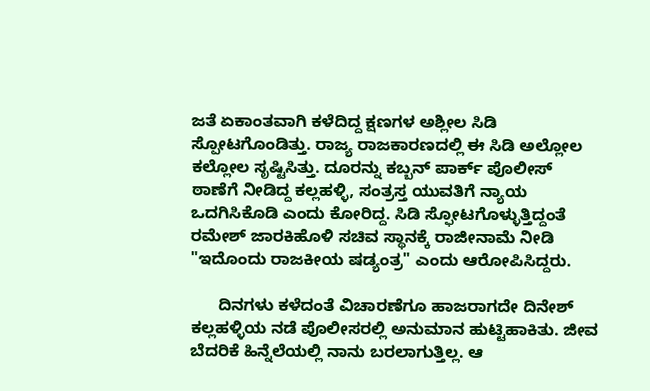ಜತೆ ಏಕಾಂತವಾಗಿ ಕಳೆದಿದ್ದ ಕ್ಷಣಗಳ ಅಶ್ಲೀಲ ಸಿಡಿ ಸ್ಪೋಟಗೊಂಡಿತ್ತು. ರಾಜ್ಯ ರಾಜಕಾರಣದಲ್ಲಿ ಈ ಸಿಡಿ ಅಲ್ಲೋಲ ಕಲ್ಲೋಲ ಸೃಷ್ಟಿಸಿತ್ತು. ದೂರನ್ನು ಕಬ್ಬನ್ ಪಾರ್ಕ್ ಪೊಲೀಸ್ ಠಾಣೆಗೆ ನೀಡಿದ್ದ ಕಲ್ಲಹಳ್ಳಿ, ಸಂತ್ರಸ್ತ ಯುವತಿಗೆ ನ್ಯಾಯ ಒದಗಿಸಿಕೊಡಿ ಎಂದು ಕೋರಿದ್ದ. ಸಿಡಿ ಸ್ಫೋಟಗೊಳ್ಳುತ್ತಿದ್ದಂತೆ ರಮೇಶ್ ಜಾರಕಿಹೊಳಿ ಸಚಿವ ಸ್ಥಾನಕ್ಕೆ ರಾಜೀನಾಮೆ ನೀಡಿ "ಇದೊಂದು ರಾಜಕೀಯ ಷಡ್ಯಂತ್ರ" ಎಂದು ಆರೋಪಿಸಿದ್ದರು.

      ದಿನಗಳು ಕಳೆದಂತೆ ವಿಚಾರಣೆಗೂ ಹಾಜರಾಗದೇ ದಿನೇಶ್ ಕಲ್ಲಹಳ್ಳಿಯ ನಡೆ ಪೊಲೀಸರಲ್ಲಿ ಅನುಮಾನ ಹುಟ್ಟಿಹಾಕಿತು. ಜೀವ ಬೆದರಿಕೆ ಹಿನ್ನೆಲೆಯಲ್ಲಿ ನಾನು ಬರಲಾಗುತ್ತಿಲ್ಲ. ಆ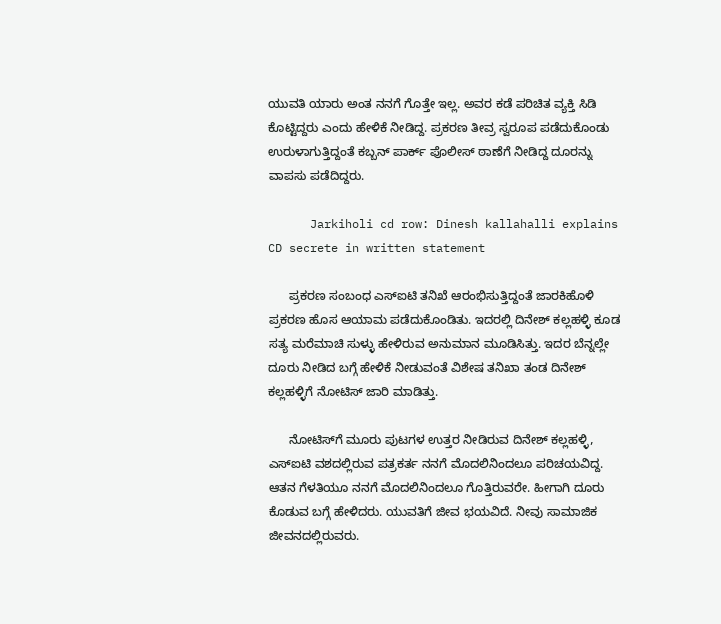ಯುವತಿ ಯಾರು ಅಂತ ನನಗೆ ಗೊತ್ತೇ ಇಲ್ಲ. ಅವರ ಕಡೆ ಪರಿಚಿತ ವ್ಯಕ್ತಿ ಸಿಡಿ ಕೊಟ್ಟಿದ್ದರು ಎಂದು ಹೇಳಿಕೆ ನೀಡಿದ್ದ. ಪ್ರಕರಣ ತೀವ್ರ ಸ್ವರೂಪ ಪಡೆದುಕೊಂಡು ಉರುಳಾಗುತ್ತಿದ್ದಂತೆ ಕಬ್ಬನ್ ಪಾರ್ಕ್ ಪೊಲೀಸ್ ಠಾಣೆಗೆ ನೀಡಿದ್ದ ದೂರನ್ನು ವಾಪಸು ಪಡೆದಿದ್ದರು.

      Jarkiholi cd row: Dinesh kallahalli explains CD secrete in written statement

      ಪ್ರಕರಣ ಸಂಬಂಧ ಎಸ್ಐಟಿ ತನಿಖೆ ಆರಂಭಿಸುತ್ತಿದ್ದಂತೆ ಜಾರಕಿಹೊಳಿ ಪ್ರಕರಣ ಹೊಸ ಆಯಾಮ ಪಡೆದುಕೊಂಡಿತು. ಇದರಲ್ಲಿ ದಿನೇಶ್ ಕಲ್ಲಹಳ್ಳಿ ಕೂಡ ಸತ್ಯ ಮರೆಮಾಚಿ ಸುಳ್ಳು ಹೇಳಿರುವ ಅನುಮಾನ ಮೂಡಿಸಿತ್ತು. ಇದರ ಬೆನ್ನಲ್ಲೇ ದೂರು ನೀಡಿದ ಬಗ್ಗೆ ಹೇಳಿಕೆ ನೀಡುವಂತೆ ವಿಶೇಷ ತನಿಖಾ ತಂಡ ದಿನೇಶ್ ಕಲ್ಲಹಳ್ಳಿಗೆ ನೋಟಿಸ್ ಜಾರಿ ಮಾಡಿತ್ತು.

      ನೋಟಿಸ್‌ಗೆ ಮೂರು ಪುಟಗಳ ಉತ್ತರ ನೀಡಿರುವ ದಿನೇಶ್ ಕಲ್ಲಹಳ್ಳಿ, ಎಸ್ಐಟಿ ವಶದಲ್ಲಿರುವ ಪತ್ರಕರ್ತ ನನಗೆ ಮೊದಲಿನಿಂದಲೂ ಪರಿಚಯವಿದ್ದ. ಆತನ ಗೆಳತಿಯೂ ನನಗೆ ಮೊದಲಿನಿಂದಲೂ ಗೊತ್ತಿರುವರೇ. ಹೀಗಾಗಿ ದೂರು ಕೊಡುವ ಬಗ್ಗೆ ಹೇಳಿದರು. ಯುವತಿಗೆ ಜೀವ ಭಯವಿದೆ. ನೀವು ಸಾಮಾಜಿಕ ಜೀವನದಲ್ಲಿರುವರು.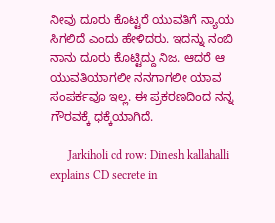ನೀವು ದೂರು ಕೊಟ್ಟರೆ ಯುವತಿಗೆ ನ್ಯಾಯ ಸಿಗಲಿದೆ ಎಂದು ಹೇಳಿದರು. ಇದನ್ನು ನಂಬಿ ನಾನು ದೂರು ಕೊಟ್ಟಿದ್ದು ನಿಜ. ಆದರೆ ಆ ಯುವತಿಯಾಗಲೀ ನನಗಾಗಲೀ ಯಾವ ಸಂಪರ್ಕವೂ ಇಲ್ಲ. ಈ ಪ್ರಕರಣದಿಂದ ನನ್ನ ಗೌರವಕ್ಕೆ ಧಕ್ಕೆಯಾಗಿದೆ.

      Jarkiholi cd row: Dinesh kallahalli explains CD secrete in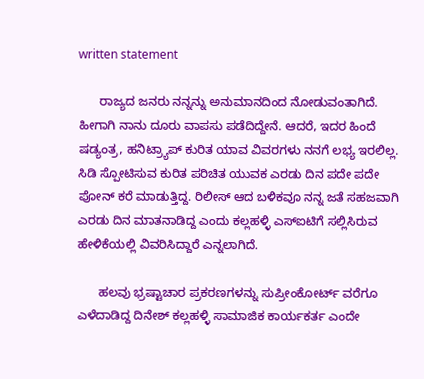written statement

      ರಾಜ್ಯದ ಜನರು ನನ್ನನ್ನು ಅನುಮಾನದಿಂದ ನೋಡುವಂತಾಗಿದೆ. ಹೀಗಾಗಿ ನಾನು ದೂರು ವಾಪಸು ಪಡೆದಿದ್ದೇನೆ. ಆದರೆ, ಇದರ ಹಿಂದೆ ಷಡ್ಯಂತ್ರ, ಹನಿಟ್ರ್ಯಾಪ್ ಕುರಿತ ಯಾವ ವಿವರಗಳು ನನಗೆ ಲಭ್ಯ ಇರಲಿಲ್ಲ. ಸಿಡಿ ಸ್ಪೋಟಿಸುವ ಕುರಿತ ಪರಿಚಿತ ಯುವಕ ಎರಡು ದಿನ ಪದೇ ಪದೇ ಪೋನ್ ಕರೆ ಮಾಡುತ್ತಿದ್ದ. ರಿಲೀಸ್ ಆದ ಬಳಿಕವೂ ನನ್ನ ಜತೆ ಸಹಜವಾಗಿ ಎರಡು ದಿನ ಮಾತನಾಡಿದ್ದ ಎಂದು ಕಲ್ಲಹಳ್ಳಿ ಎಸ್ಐಟಿಗೆ ಸಲ್ಲಿಸಿರುವ ಹೇಳಿಕೆಯಲ್ಲಿ ವಿವರಿಸಿದ್ದಾರೆ ಎನ್ನಲಾಗಿದೆ.

      ಹಲವು ಭ್ರಷ್ಟಾಚಾರ ಪ್ರಕರಣಗಳನ್ನು ಸುಪ್ರೀಂಕೋರ್ಟ್ ವರೆಗೂ ಎಳೆದಾಡಿದ್ದ ದಿನೇಶ್ ಕಲ್ಲಹಳ್ಳಿ ಸಾಮಾಜಿಕ ಕಾರ್ಯಕರ್ತ ಎಂದೇ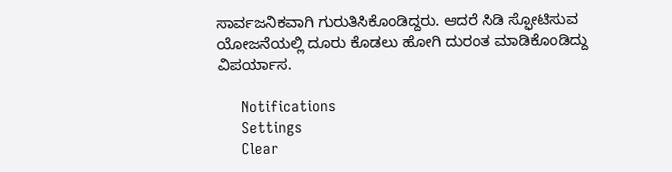ಸಾರ್ವಜನಿಕವಾಗಿ ಗುರುತಿಸಿಕೊಂಡಿದ್ದರು. ಆದರೆ ಸಿಡಿ ಸ್ಫೋಟಿಸುವ ಯೋಜನೆಯಲ್ಲಿ ದೂರು ಕೊಡಲು ಹೋಗಿ ದುರಂತ ಮಾಡಿಕೊಂಡಿದ್ದು ವಿಪರ್ಯಾಸ.

      Notifications
      Settings
      Clear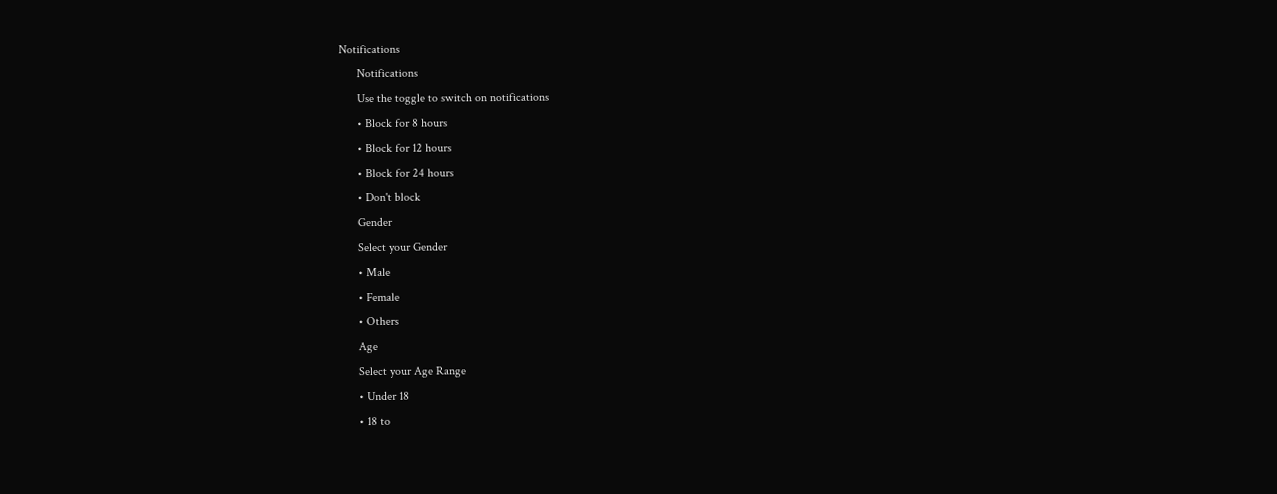Notifications
      Notifications
      Use the toggle to switch on notifications
      • Block for 8 hours
      • Block for 12 hours
      • Block for 24 hours
      • Don't block
      Gender
      Select your Gender
      • Male
      • Female
      • Others
      Age
      Select your Age Range
      • Under 18
      • 18 to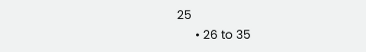25
      • 26 to 35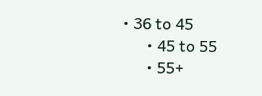• 36 to 45
      • 45 to 55
      • 55+